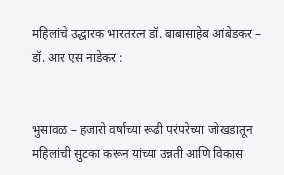महिलांचे उद्धारक भारतरत्न डॉ. बाबासाहेब आंबेडकर – डॉ. आर एस नाडेकर :


भुसावळ – हजारो वर्षाच्या रूढी परंपरेच्या जोखडातून महिलांची सुटका करून यांच्या उन्नती आणि विकास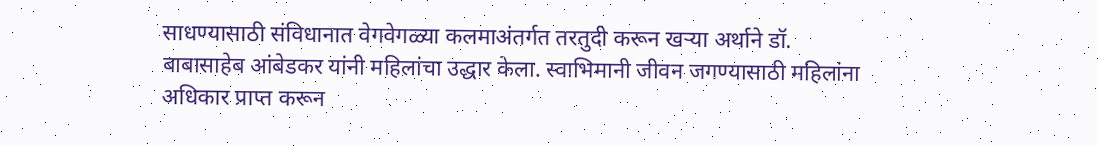साधण्यासाठी संविधानात वेगवेगळ्या कलमाअंतर्गत तरतुदी करून खऱ्या अर्थाने डॉ. बाबासाहेब आंबेडकर यांनी महिलांचा उद्धार केला. स्वाभिमानी जीवन जगण्यासाठी महिलांना अधिकार प्राप्त करून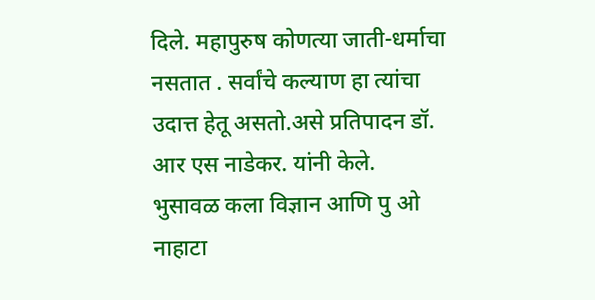दिले. महापुरुष कोणत्या जाती-धर्माचा नसतात . सर्वांचे कल्याण हा त्यांचा उदात्त हेतू असतो.असे प्रतिपादन डॉ. आर एस नाडेकर. यांनी केले.
भुसावळ कला विज्ञान आणि पु ओ नाहाटा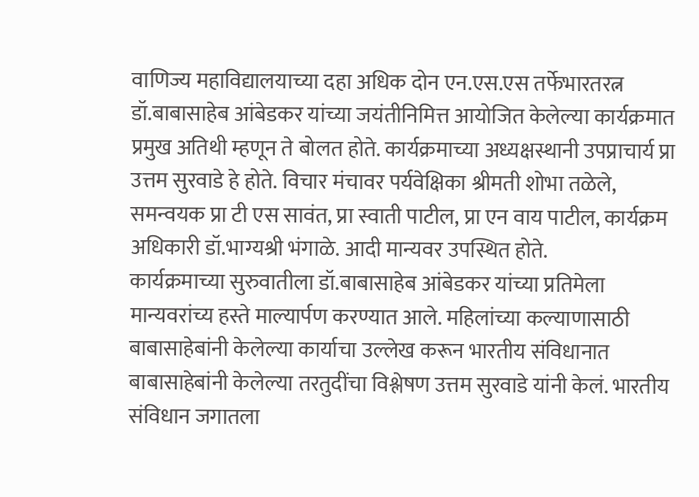वाणिज्य महाविद्यालयाच्या दहा अधिक दोन एन.एस.एस तर्फेभारतरत्न डॉ.बाबासाहेब आंबेडकर यांच्या जयंतीनिमित्त आयोजित केलेल्या कार्यक्रमात प्रमुख अतिथी म्हणून ते बोलत होते. कार्यक्रमाच्या अध्यक्षस्थानी उपप्राचार्य प्रा उत्तम सुरवाडे हे होते. विचार मंचावर पर्यवेक्षिका श्रीमती शोभा तळेले, समन्वयक प्रा टी एस सावंत, प्रा स्वाती पाटील, प्रा एन वाय पाटील, कार्यक्रम अधिकारी डॉ.भाग्यश्री भंगाळे. आदी मान्यवर उपस्थित होते.
कार्यक्रमाच्या सुरुवातीला डॉ.बाबासाहेब आंबेडकर यांच्या प्रतिमेला मान्यवरांच्य हस्ते माल्यार्पण करण्यात आले. महिलांच्या कल्याणासाठी बाबासाहेबांनी केलेल्या कार्याचा उल्लेख करून भारतीय संविधानात बाबासाहेबांनी केलेल्या तरतुदींचा विश्लेषण उत्तम सुरवाडे यांनी केलं. भारतीय संविधान जगातला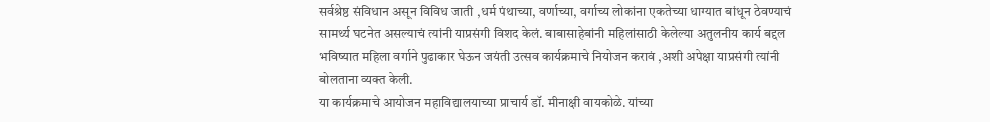सर्वश्रेष्ठ संविधान असून विविध जाती ,धर्म पंथाच्या, वर्णाच्या, वर्गाच्य लोकांना एकतेच्या धाग्यात बांधून ठेवण्याचं सामर्थ्य घटनेत असल्याचं त्यांनी याप्रसंगी विशद केलं. बाबासाहेबांनी महिलांसाठी केलेल्या अतुलनीय कार्य बद्दल भविष्यात महिला वर्गाने पुढाकार घेऊन जयंती उत्सव कार्यक्रमाचे नियोजन करावं ,अशी अपेक्षा याप्रसंगी त्यांनी बोलताना व्यक्त केली.
या कार्यक्रमाचे आयोजन महाविद्यालयाच्या प्राचार्य डॉ. मीनाक्षी वायकोळे. यांच्या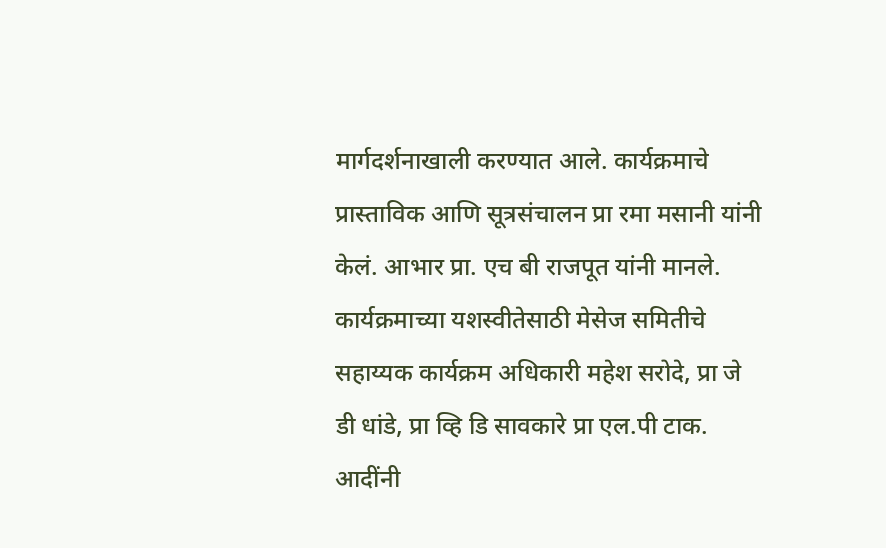मार्गदर्शनाखाली करण्यात आले. कार्यक्रमाचे प्रास्ताविक आणि सूत्रसंचालन प्रा रमा मसानी यांनी केलं. आभार प्रा. एच बी राजपूत यांनी मानले. कार्यक्रमाच्या यशस्वीतेसाठी मेसेज समितीचे सहाय्यक कार्यक्रम अधिकारी महेश सरोदे, प्रा जे डी धांडे, प्रा व्हि डि सावकारे प्रा एल.पी टाक. आदींनी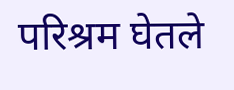परिश्रम घेतले